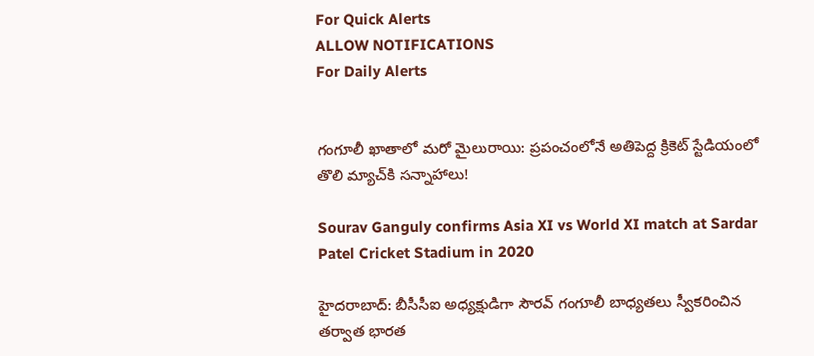For Quick Alerts
ALLOW NOTIFICATIONS
For Daily Alerts


గంగూలీ ఖాతాలో మరో మైలురాయి: ప్రపంచంలోనే అతిపెద్ద క్రికెట్ స్టేడియంలో తొలి మ్యాచ్‌కి సన్నాహాలు!

Sourav Ganguly confirms Asia XI vs World XI match at Sardar Patel Cricket Stadium in 2020

హైదరాబాద్: బీసీసీఐ అధ్యక్షుడిగా సౌరవ్ గంగూలీ బాధ్యతలు స్వీకరించిన తర్వాత భారత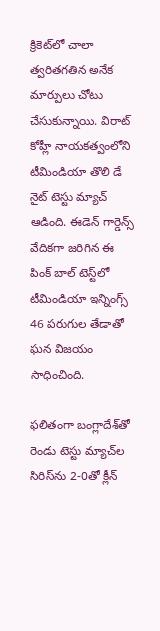క్రికెట్‌లో చాలా త్వరితగతిన అనేక మార్పులు చోటు చేసుకున్నాయి. విరాట్ కోహ్లీ నాయకత్వంలోని టీమిండియా తొలి డే నైట్ టెస్టు మ్యాచ్ ఆడింది. ఈడెన్ గార్డెన్స్ వేదికగా జరిగిన ఈ పింక్ బాల్ టెస్ట్‌లో టీమిండియా ఇన్నింగ్స్ 46 పరుగుల తేడాతో ఘన విజయం సాధించింది.

ఫలితంగా బంగ్లాదేశ్‌తో రెండు టెస్టు మ్యాచ్‌ల సిరిస్‌ను 2-0తో క్లీన్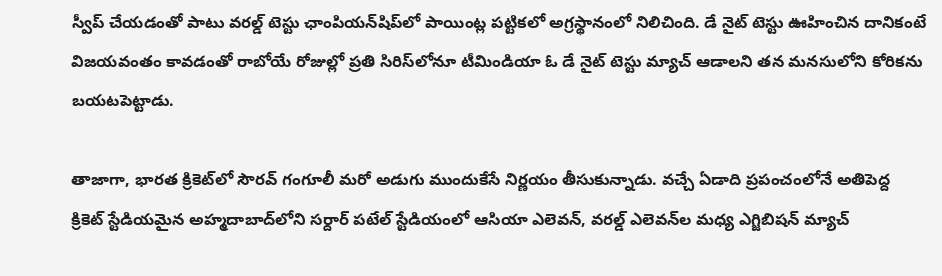స్వీప్ చేయడంతో పాటు వరల్డ్ టెస్టు ఛాంపియన్‌షిప్‌లో పాయింట్ల పట్టికలో అగ్రస్థానంలో నిలిచింది. డే నైట్ టెస్టు ఊహించిన దానికంటే విజయవంతం కావడంతో రాబోయే రోజుల్లో ప్రతి సిరిస్‌లోనూ టీమిండియా ఓ డే నైట్ టెస్టు మ్యాచ్ ఆడాలని తన మనసులోని కోరికను బయటపెట్టాడు.

తాజాగా, భారత క్రికెట్‌లో సౌరవ్ గంగూలీ మరో అడుగు ముందుకేసే నిర్ణయం తీసుకున్నాడు. వచ్చే ఏడాది ప్రపంచంలోనే అతిపెద్ద క్రికెట్ స్టేడియమైన అహ్మదాబాద్‌లోని సర్దార్ పటేల్ స్టేడియంలో ఆసియా ఎలెవన్, వరల్డ్ ఎలెవన్‌ల మధ్య ఎగ్జిబిషన్ మ్యాచ్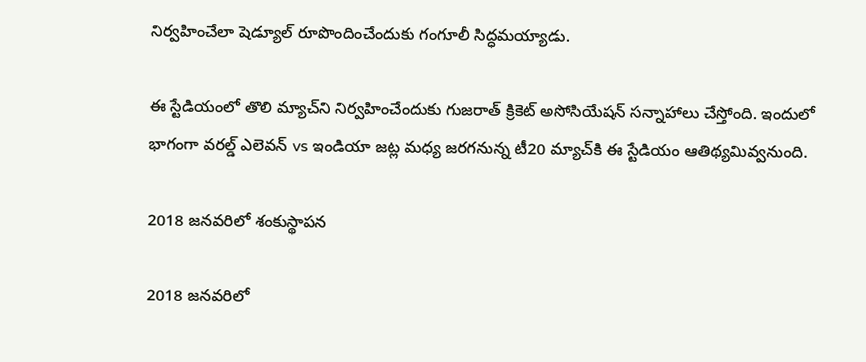నిర్వహించేలా షెడ్యూల్ రూపొందించేందుకు గంగూలీ సిద్ధమయ్యాడు.

ఈ స్టేడియంలో తొలి మ్యాచ్‌ని నిర్వహించేందుకు గుజరాత్ క్రికెట్ అసోసియేషన్ సన్నాహాలు చేస్తోంది. ఇందులో భాగంగా వరల్డ్ ఎలెవన్ vs ఇండియా జట్ల మధ్య జరగనున్న టీ20 మ్యాచ్‌కి ఈ స్టేడియం ఆతిథ్యమివ్వనుంది.

2018 జనవరిలో శంకుస్థాపన

2018 జనవరిలో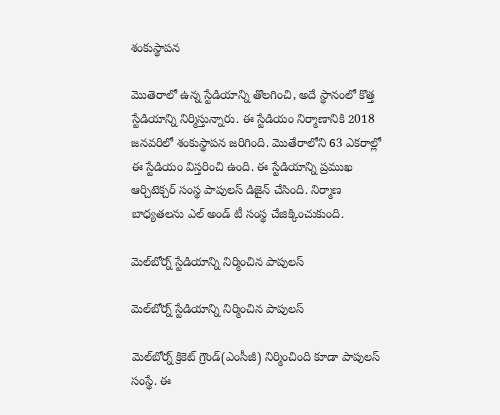శంకుస్థాపన

మొతెరాలో ఉన్న స్టేడియాన్ని తొల‌గించి, అదే స్థానంలో కొత్త స్టేడియాన్ని నిర్మిస్తున్నారు. ఈ స్టేడియం నిర్మాణానికి 2018 జనవరిలో శంకుస్థాపన జరిగింది. మొతేరాలోని 63 ఎకరాల్లో ఈ స్టేడియం విస్తరించి ఉంది. ఈ స్టేడియాన్ని ప్రముఖ ఆర్చిటెక్చర్ సంస్థ పాపులస్ డిజైన్ చేసింది. నిర్మాణ బాధ్యతలను ఎల్ అండ్ టీ సంస్థ చేజిక్కించుకుంది.

మెల్‌బోర్న్ స్టేడియాన్ని నిర్మించిన పాపుల‌స్

మెల్‌బోర్న్ స్టేడియాన్ని నిర్మించిన పాపుల‌స్

మెల్‌బోర్న్ క్రికెట్ గ్రౌండ్(ఎంసీజీ) నిర్మించింది కూడా పాపుల‌స్ సంస్థే. ఈ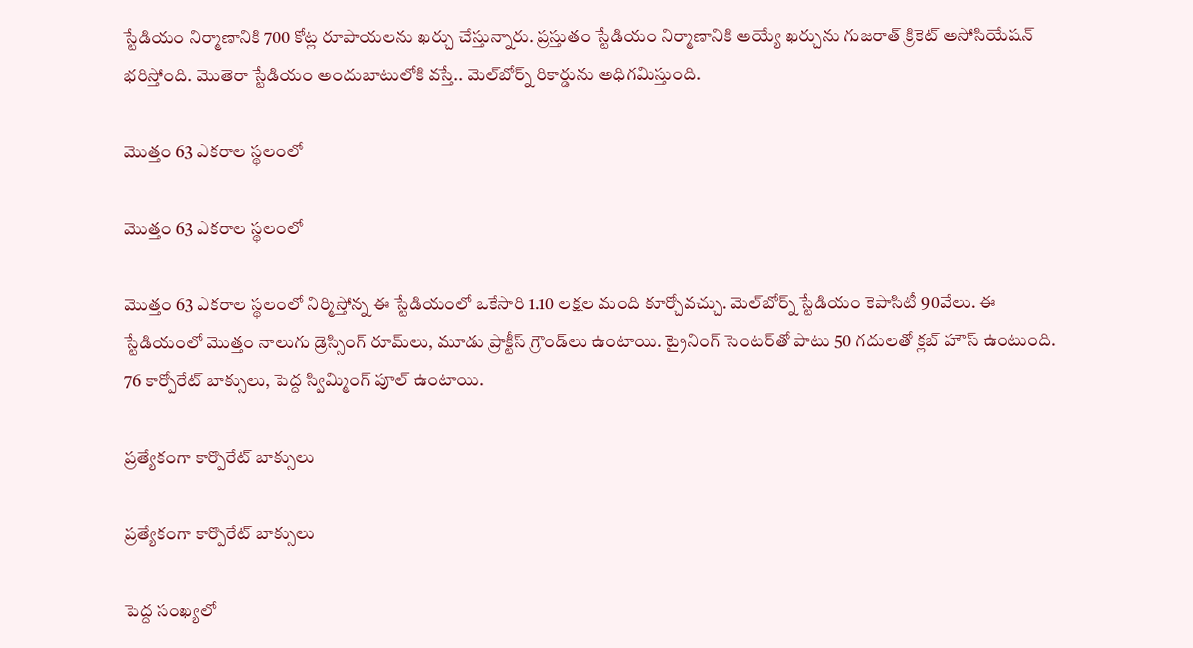స్టేడియం నిర్మాణానికి 700 కోట్ల రూపాయ‌ల‌ను ఖ‌ర్చు చేస్తున్నారు. ప్ర‌స్తుతం స్టేడియం నిర్మాణానికి అయ్యే ఖ‌ర్చును గుజ‌రాత్ క్రికెట్ అసోసియేష‌న్ భ‌రిస్తోంది. మొతెరా స్టేడియం అందుబాటులోకి వ‌స్తే.. మెల్‌బోర్న్ రికార్డును అధిగ‌మిస్తుంది.

మొత్తం 63 ఎకరాల స్థలంలో

మొత్తం 63 ఎకరాల స్థలంలో

మొత్తం 63 ఎకరాల స్థలంలో నిర్మిస్తోన్న ఈ స్టేడియంలో ఒకేసారి 1.10 లక్షల మంది కూర్చోవచ్చు. మెల్‌బోర్న్ స్టేడియం కెపాసిటీ 90వేలు. ఈ స్టేడియంలో మొత్తం నాలుగు డ్రెస్సింగ్ రూమ్‌లు, మూడు ప్రాక్టీస్ గ్రౌండ్‌లు ఉంటాయి. ట్రైనింగ్ సెంటర్‌తో పాటు 50 గదులతో క్లబ్ హౌస్ ఉంటుంది. 76 కార్పోరేట్ బాక్సులు, పెద్ద స్విమ్మింగ్ పూల్ ఉంటాయి.

ప్రత్యేకంగా కార్పొరేట్ బాక్సులు

ప్రత్యేకంగా కార్పొరేట్ బాక్సులు

పెద్ద సంఖ్య‌లో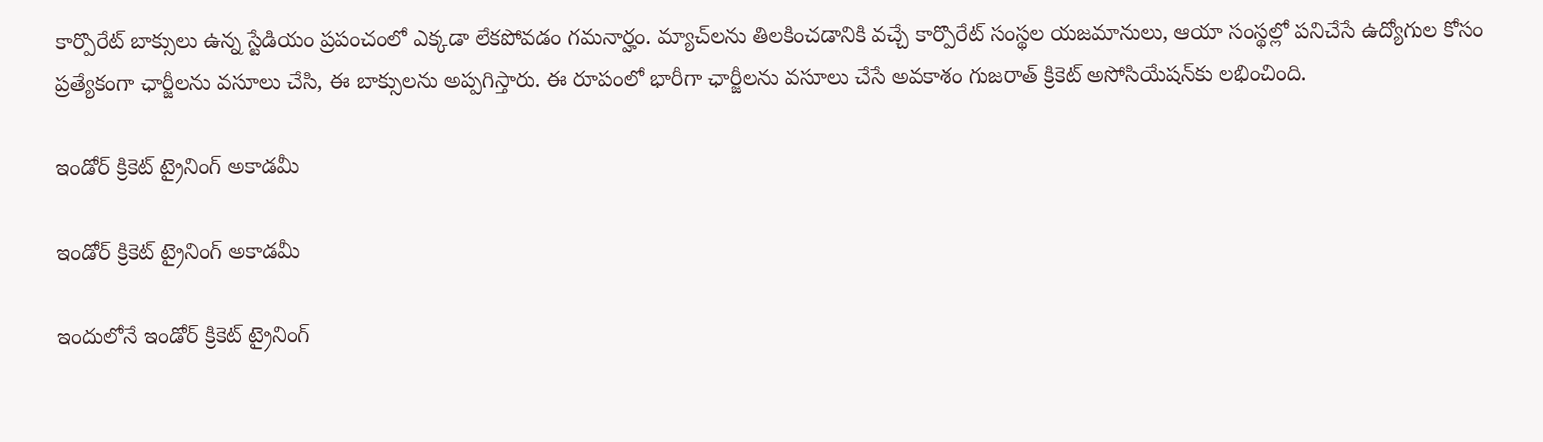కార్పొరేట్ బాక్సులు ఉన్న స్టేడియం ప్ర‌పంచంలో ఎక్క‌డా లేక‌పోవ‌డం గ‌మనార్హం. మ్యాచ్‌ల‌ను తిల‌కించ‌డానికి వ‌చ్చే కార్పొరేట్ సంస్థ‌ల య‌జ‌మానులు, ఆయా సంస్థ‌ల్లో ప‌నిచేసే ఉద్యోగుల కోసం ప్ర‌త్యేకంగా ఛార్జీల‌ను వ‌సూలు చేసి, ఈ బాక్సుల‌ను అప్ప‌గిస్తారు. ఈ రూపంలో భారీగా ఛార్జీల‌ను వ‌సూలు చేసే అవకాశం గుజ‌రాత్ క్రికెట్ అసోసియేష‌న్‌కు లభించింది.

ఇండోర్ క్రికెట్ ట్రైనింగ్ అకాడమీ

ఇండోర్ క్రికెట్ ట్రైనింగ్ అకాడమీ

ఇందులోనే ఇండోర్ క్రికెట్ ట్రైనింగ్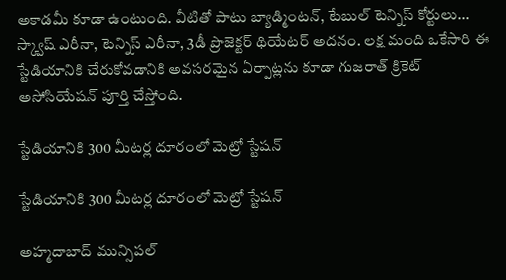అకాడమీ కూడా ఉంటుంది. వీటితో పాటు బ్యాడ్మింటన్, టేబుల్ టెన్నిస్ కోర్టులు... స్క్వాష్ ఎరీనా, టెన్నిస్ ఎరీనా, 3డీ ప్రొజెక్టర్ థియేటర్ అదనం. ల‌క్ష‌ మంది ఒకేసారి ఈ స్టేడియానికి చేరుకోవ‌డానికి అవ‌స‌ర‌మైన ఏర్పాట్ల‌ను కూడా గుజ‌రాత్ క్రికెట్ అసోసియేష‌న్ పూర్తి చేస్తోంది.

స్టేడియానికి 300 మీటర్ల దూరంలో మెట్రో స్టేషన్

స్టేడియానికి 300 మీటర్ల దూరంలో మెట్రో స్టేషన్

అహ్మ‌దాబాద్ మున్సిప‌ల్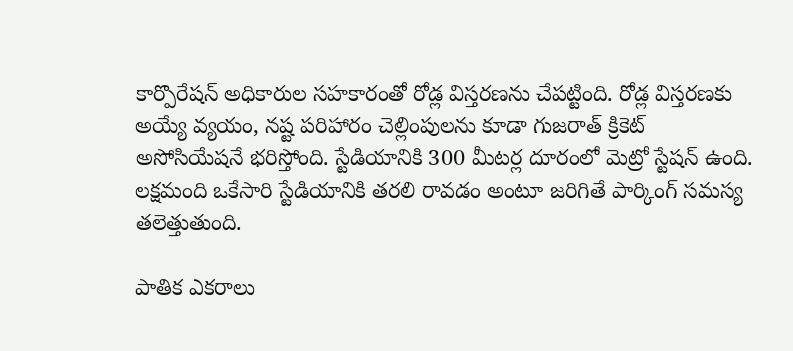కార్పొరేష‌న్ అధికారుల స‌హ‌కారంతో రోడ్ల విస్త‌ర‌ణ‌ను చేప‌ట్టింది. రోడ్ల విస్త‌ర‌ణ‌కు అయ్యే వ్య‌యం, న‌ష్ట ప‌రిహారం చెల్లింపుల‌ను కూడా గుజ‌రాత్ క్రికెట్ అసోసియేష‌నే భ‌రిస్తోంది. స్టేడియానికి 300 మీటర్ల దూరంలో మెట్రో స్టేషన్ ఉంది. ల‌క్ష‌మంది ఒకేసారి స్టేడియానికి త‌ర‌లి రావ‌డం అంటూ జ‌రిగితే పార్కింగ్ స‌మ‌స్య త‌లెత్తుతుంది.

పాతిక ఎక‌రాల‌ు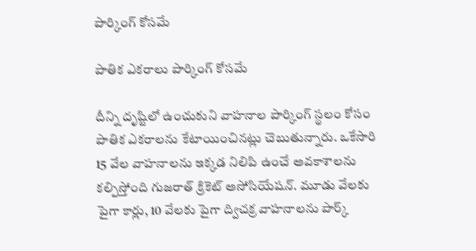పార్కింగ్ కోసమే

పాతిక ఎక‌రాల‌ు పార్కింగ్ కోసమే

దీన్ని దృష్టిలో ఉంచుకుని వాహ‌నాల పార్కింగ్ స్థ‌లం కోసం పాతిక ఎక‌రాల‌ను కేటాయించిన‌ట్లు చెబుతున్నారు. ఒకేసారి 15 వేల వాహ‌నాల‌ను ఇక్క‌డ నిలిపి ఉంచే అవ‌కాశాలను క‌ల్పిస్తోంది గుజ‌రాత్ క్రికెట్ అసోసియేష‌న్. మూడు వేలకు పైగా కార్లు, 10 వేలకు పైగా ద్విచ‌క్ర వాహ‌నాల‌ను పార్క్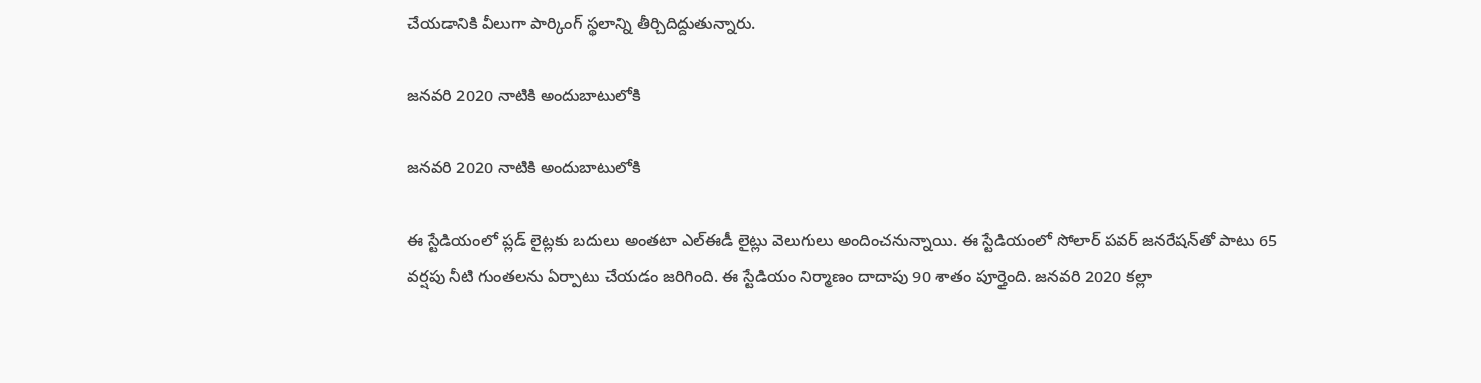చేయ‌డానికి వీలుగా పార్కింగ్ స్థ‌లాన్ని తీర్చిదిద్దుతున్నారు.

జనవరి 2020 నాటికి అందుబాటులోకి

జనవరి 2020 నాటికి అందుబాటులోకి

ఈ స్టేడియంలో ప్లడ్ లైట్లకు బదులు అంతటా ఎల్‌ఈడీ లైట్లు వెలుగులు అందించనున్నాయి. ఈ స్టేడియంలో సోలార్ పవర్ జనరేషన్‌తో పాటు 65 వర్షపు నీటి గుంతలను ఏర్పాటు చేయడం జరిగింది. ఈ స్టేడియం నిర్మాణం దాదాపు 90 శాతం పూర్తైంది. జనవరి 2020 కల్లా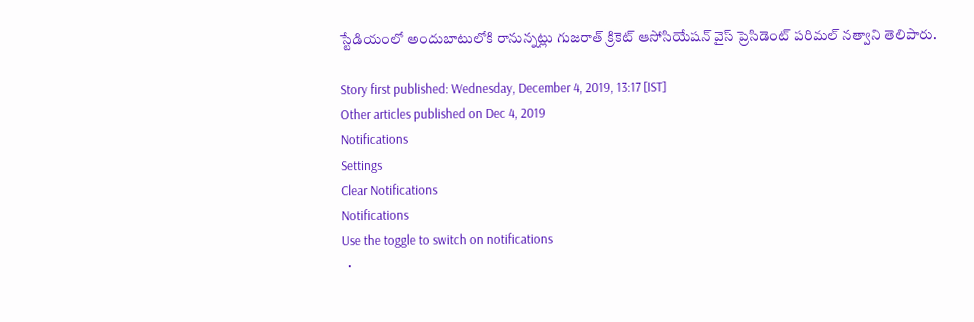స్టేడియంలో అందుబాటులోకి రానున్నట్లు గుజరాత్ క్రికెట్ ఆసోసియేషన్ వైస్ ప్రెసిడెంట్ పరిమల్ నత్వాని తెలిపారు.

Story first published: Wednesday, December 4, 2019, 13:17 [IST]
Other articles published on Dec 4, 2019
Notifications
Settings
Clear Notifications
Notifications
Use the toggle to switch on notifications
  •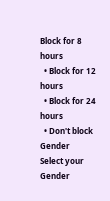Block for 8 hours
  • Block for 12 hours
  • Block for 24 hours
  • Don't block
Gender
Select your Gender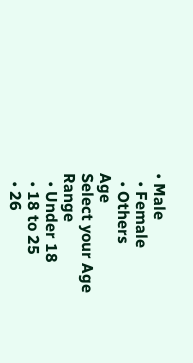• Male
  • Female
  • Others
Age
Select your Age Range
  • Under 18
  • 18 to 25
  • 26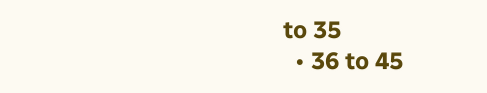to 35
  • 36 to 45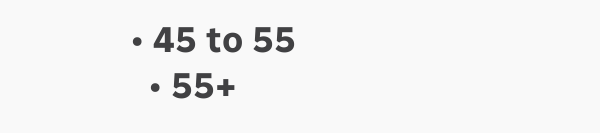• 45 to 55
  • 55+